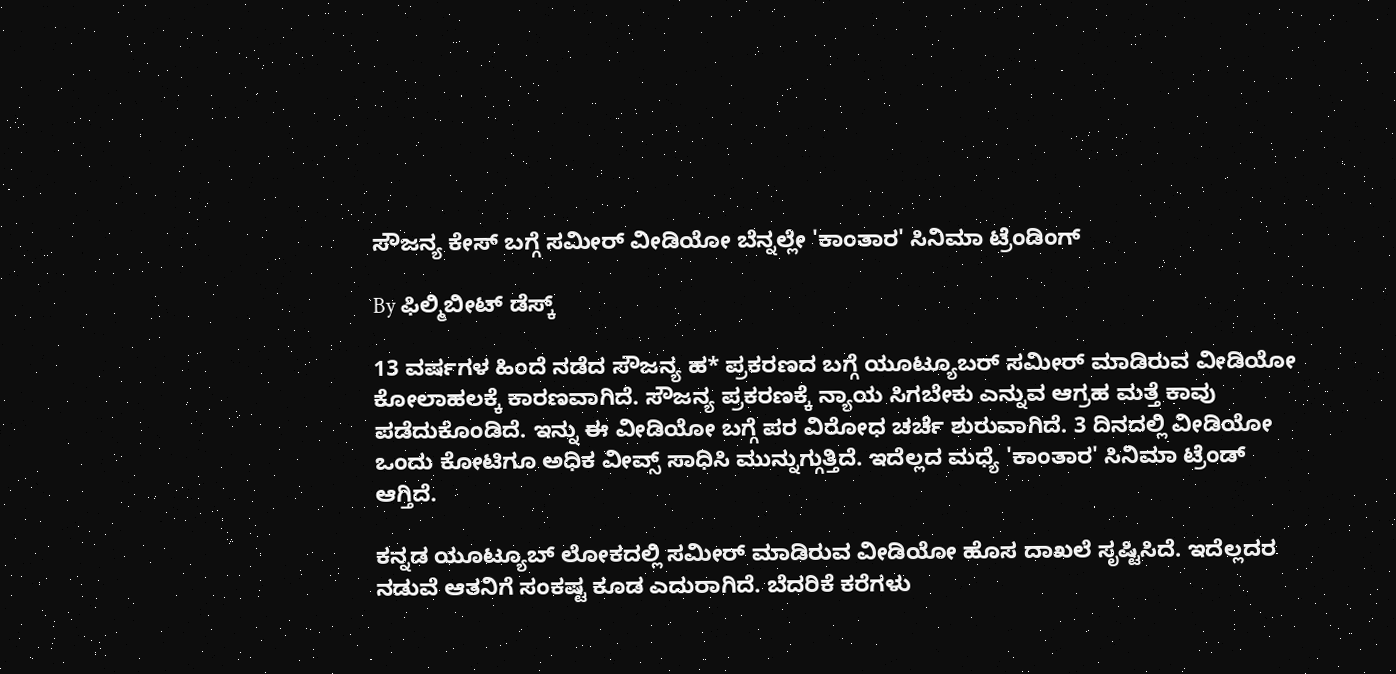ಸೌಜನ್ಯ ಕೇಸ್ ಬಗ್ಗೆ ಸಮೀರ್ ವೀಡಿಯೋ ಬೆನ್ನಲ್ಲೇ 'ಕಾಂತಾರ' ಸಿನಿಮಾ ಟ್ರೆಂಡಿಂಗ್

By ಫಿಲ್ಮಿಬೀಟ್ ಡೆಸ್ಕ್

13 ವರ್ಷಗಳ ಹಿಂದೆ ನಡೆದ ಸೌಜನ್ಯ ಹ* ಪ್ರಕರಣದ ಬಗ್ಗೆ ಯೂಟ್ಯೂಬರ್ ಸಮೀರ್ ಮಾಡಿರುವ ವೀಡಿಯೋ ಕೋಲಾಹಲಕ್ಕೆ ಕಾರಣವಾಗಿದೆ. ಸೌಜನ್ಯ ಪ್ರಕರಣಕ್ಕೆ ನ್ಯಾಯ ಸಿಗಬೇಕು ಎನ್ನುವ ಆಗ್ರಹ ಮತ್ತೆ ಕಾವು ಪಡೆದುಕೊಂಡಿದೆ. ಇನ್ನು ಈ ವೀಡಿಯೋ ಬಗ್ಗೆ ಪರ ವಿರೋಧ ಚರ್ಚೆ ಶುರುವಾಗಿದೆ. 3 ದಿನದಲ್ಲಿ ವೀಡಿಯೋ ಒಂದು ಕೋಟಿಗೂ ಅಧಿಕ ವೀವ್ಸ್ ಸಾಧಿಸಿ ಮುನ್ನುಗ್ಗುತ್ತಿದೆ. ಇದೆಲ್ಲದ ಮಧ್ಯೆ 'ಕಾಂತಾರ' ಸಿನಿಮಾ ಟ್ರೆಂಡ್ ಆಗ್ತಿದೆ.

ಕನ್ನಡ ಯೂಟ್ಯೂಬ್ ಲೋಕದಲ್ಲಿ ಸಮೀರ್ ಮಾಡಿರುವ ವೀಡಿಯೋ ಹೊಸ ದಾಖಲೆ ಸೃಷ್ಟಿಸಿದೆ. ಇದೆಲ್ಲದರ ನಡುವೆ ಆತನಿಗೆ ಸಂಕಷ್ಟ ಕೂಡ ಎದುರಾಗಿದೆ. ಬೆದರಿಕೆ ಕರೆಗಳು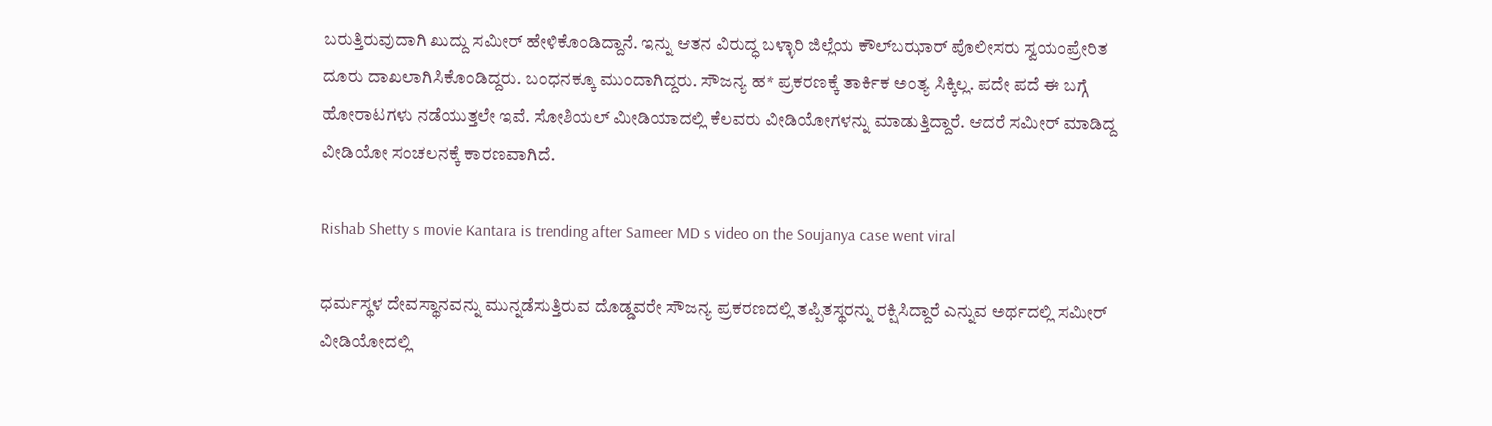ಬರುತ್ತಿರುವುದಾಗಿ ಖುದ್ದು ಸಮೀರ್ ಹೇಳಿಕೊಂಡಿದ್ದಾನೆ. ಇನ್ನು ಆತನ ವಿರುದ್ಧ ಬಳ್ಳಾರಿ ಜಿಲ್ಲೆಯ ಕೌಲ್‌ಬಝಾರ್ ಪೊಲೀಸರು ಸ್ವಯಂಪ್ರೇರಿತ ದೂರು ದಾಖಲಾಗಿಸಿಕೊಂಡಿದ್ದರು. ಬಂಧನಕ್ಕೂ ಮುಂದಾಗಿದ್ದರು. ಸೌಜನ್ಯ ಹ* ಪ್ರಕರಣಕ್ಕೆ ತಾರ್ಕಿಕ ಅಂತ್ಯ ಸಿಕ್ಕಿಲ್ಲ. ಪದೇ ಪದೆ ಈ ಬಗ್ಗೆ ಹೋರಾಟಗಳು ನಡೆಯುತ್ತಲೇ ಇವೆ. ಸೋಶಿಯಲ್ ಮೀಡಿಯಾದಲ್ಲಿ ಕೆಲವರು ವೀಡಿಯೋಗಳನ್ನು ಮಾಡುತ್ತಿದ್ದಾರೆ. ಆದರೆ ಸಮೀರ್ ಮಾಡಿದ್ದ ವೀಡಿಯೋ ಸಂಚಲನಕ್ಕೆ ಕಾರಣವಾಗಿದೆ.

Rishab Shetty s movie Kantara is trending after Sameer MD s video on the Soujanya case went viral

ಧರ್ಮಸ್ಥಳ ದೇವಸ್ಥಾನವನ್ನು ಮುನ್ನಡೆಸುತ್ತಿರುವ ದೊಡ್ಡವರೇ ಸೌಜನ್ಯ ಪ್ರಕರಣದಲ್ಲಿ ತಪ್ಪಿತಸ್ಥರನ್ನು ರಕ್ಷಿಸಿದ್ದಾರೆ ಎನ್ನುವ ಅರ್ಥದಲ್ಲಿ ಸಮೀರ್ ವೀಡಿಯೋದಲ್ಲಿ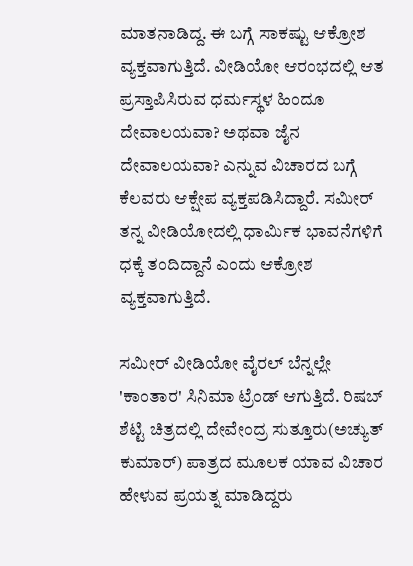ಮಾತನಾಡಿದ್ದ. ಈ ಬಗ್ಗೆ ಸಾಕಷ್ಟು ಆಕ್ರೋಶ ವ್ಯಕ್ತವಾಗುತ್ತಿದೆ. ವೀಡಿಯೋ ಆರಂಭದಲ್ಲಿ ಆತ ಪ್ರಸ್ತಾಪಿಸಿರುವ ಧರ್ಮಸ್ಥಳ ಹಿಂದೂ ದೇವಾಲಯವಾ? ಅಥವಾ ಜೈನ ದೇವಾಲಯವಾ? ಎನ್ನುವ ವಿಚಾರದ ಬಗ್ಗೆ ಕೆಲವರು ಆಕ್ಷೇಪ ವ್ಯಕ್ತಪಡಿಸಿದ್ದಾರೆ. ಸಮೀರ್ ತನ್ನ ವೀಡಿಯೋದಲ್ಲಿ ಧಾರ್ಮಿಕ ಭಾವನೆಗಳಿಗೆ ಧಕ್ಕೆ ತಂದಿದ್ದಾನೆ ಎಂದು ಆಕ್ರೋಶ ವ್ಯಕ್ತವಾಗುತ್ತಿದೆ.

ಸಮೀರ್ ವೀಡಿಯೋ ವೈರಲ್ ಬೆನ್ನಲ್ಲೇ 'ಕಾಂತಾರ' ಸಿನಿಮಾ ಟ್ರೆಂಡ್ ಆಗುತ್ತಿದೆ. ರಿಷಬ್ ಶೆಟ್ಟಿ ಚಿತ್ರದಲ್ಲಿ ದೇವೇಂದ್ರ ಸುತ್ತೂರು(ಅಚ್ಯುತ್‌ ಕುಮಾರ್) ಪಾತ್ರದ ಮೂಲಕ ಯಾವ ವಿಚಾರ ಹೇಳುವ ಪ್ರಯತ್ನ ಮಾಡಿದ್ದರು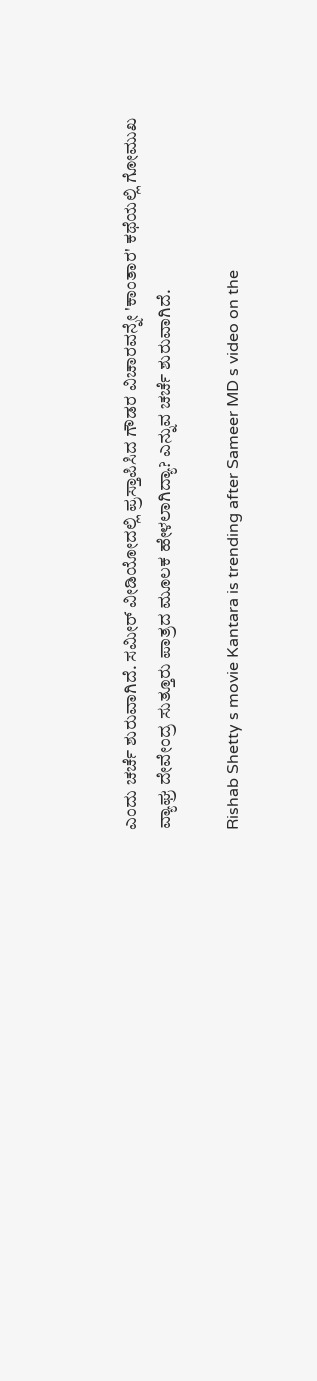ಎಂದು ಚರ್ಚೆ ಶುರುವಾಗಿದೆ. ಸಮೀರ್ ವೀಡಿಯೋದಲ್ಲಿ ಪ್ರಸ್ತಾಪಿಸಿದ ಗೌಡರ ವಿಚಾರವನ್ನೇ 'ಕಾಂತಾರ' ಕಥೆಯಲ್ಲಿ ಗೋಮುಖ ವ್ಯಾಘ್ರ ದೇವೇಂದ್ರ ಸುತ್ತೂರು ಪಾತ್ರದ ಮೂಲಕ ಹೇಳಲಾಗಿದ್ಯಾ? ಎನ್ನುವ ಚರ್ಚೆ ಶುರುವಾಗಿದೆ.

Rishab Shetty s movie Kantara is trending after Sameer MD s video on the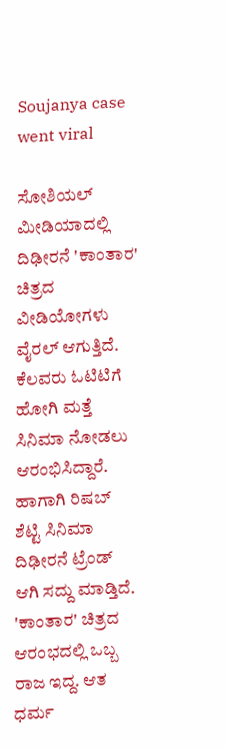Soujanya case went viral

ಸೋಶಿಯಲ್ ಮೀಡಿಯಾದಲ್ಲಿ ದಿಢೀರನೆ 'ಕಾಂತಾರ' ಚಿತ್ರದ ವೀಡಿಯೋಗಳು ವೈರಲ್ ಆಗುತ್ತಿದೆ. ಕೆಲವರು ಓಟಿಟಿಗೆ ಹೋಗಿ ಮತ್ತೆ ಸಿನಿಮಾ ನೋಡಲು ಆರಂಭಿಸಿದ್ದಾರೆ. ಹಾಗಾಗಿ ರಿಷಬ್ ಶೆಟ್ಟಿ ಸಿನಿಮಾ ದಿಢೀರನೆ ಟ್ರೆಂಡ್ ಆಗಿ ಸದ್ದು ಮಾಡ್ತಿದೆ. 'ಕಾಂತಾರ' ಚಿತ್ರದ ಆರಂಭದಲ್ಲಿ ಒಬ್ಬ ರಾಜ ಇದ್ದ. ಆತ ಧರ್ಮ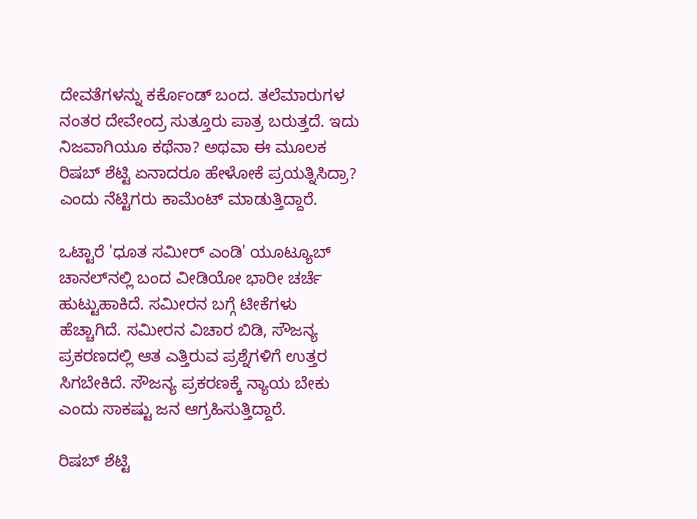ದೇವತೆಗಳನ್ನು ಕರ್ಕೊಂಡ್‌ ಬಂದ. ತಲೆಮಾರುಗಳ ನಂತರ ದೇವೇಂದ್ರ ಸುತ್ತೂರು ಪಾತ್ರ ಬರುತ್ತದೆ. ಇದು ನಿಜವಾಗಿಯೂ ಕಥೆನಾ? ಅಥವಾ ಈ ಮೂಲಕ ರಿಷಬ್ ಶೆಟ್ಟಿ ಏನಾದರೂ ಹೇಳೋಕೆ ಪ್ರಯತ್ನಿಸಿದ್ರಾ? ಎಂದು ನೆಟ್ಟಿಗರು ಕಾಮೆಂಟ್ ಮಾಡುತ್ತಿದ್ದಾರೆ.

ಒಟ್ಟಾರೆ 'ಧೂತ ಸಮೀರ್ ಎಂಡಿ' ಯೂಟ್ಯೂಬ್ ಚಾನಲ್‌ನಲ್ಲಿ ಬಂದ ವೀಡಿಯೋ ಭಾರೀ ಚರ್ಚೆ ಹುಟ್ಟುಹಾಕಿದೆ. ಸಮೀರನ ಬಗ್ಗೆ ಟೀಕೆಗಳು ಹೆಚ್ಚಾಗಿದೆ. ಸಮೀರನ ವಿಚಾರ ಬಿಡಿ, ಸೌಜನ್ಯ ಪ್ರಕರಣದಲ್ಲಿ ಆತ ಎತ್ತಿರುವ ಪ್ರಶ್ನೆಗಳಿಗೆ ಉತ್ತರ ಸಿಗಬೇಕಿದೆ. ಸೌಜನ್ಯ ಪ್ರಕರಣಕ್ಕೆ ನ್ಯಾಯ ಬೇಕು ಎಂದು ಸಾಕಷ್ಟು ಜನ ಆಗ್ರಹಿಸುತ್ತಿದ್ದಾರೆ.

ರಿಷಬ್ ಶೆಟ್ಟಿ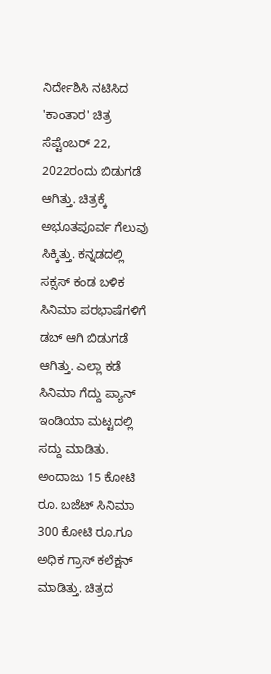ನಿರ್ದೇಶಿಸಿ ನಟಿಸಿದ 'ಕಾಂತಾರ' ಚಿತ್ರ ಸೆಪ್ಟೆಂಬರ್ 22, 2022ರಂದು ಬಿಡುಗಡೆ ಆಗಿತ್ತು. ಚಿತ್ರಕ್ಕೆ ಅಭೂತಪೂರ್ವ ಗೆಲುವು ಸಿಕ್ಕಿತ್ತು. ಕನ್ನಡದಲ್ಲಿ ಸಕ್ಸಸ್ ಕಂಡ ಬಳಿಕ ಸಿನಿಮಾ ಪರಭಾಷೆಗಳಿಗೆ ಡಬ್ ಆಗಿ ಬಿಡುಗಡೆ ಆಗಿತ್ತು. ಎಲ್ಲಾ ಕಡೆ ಸಿನಿಮಾ ಗೆದ್ದು ಪ್ಯಾನ್ ಇಂಡಿಯಾ ಮಟ್ಟದಲ್ಲಿ ಸದ್ದು ಮಾಡಿತು. ಅಂದಾಜು 15 ಕೋಟಿ ರೂ. ಬಜೆಟ್ ಸಿನಿಮಾ 300 ಕೋಟಿ ರೂ.ಗೂ ಅಧಿಕ ಗ್ರಾಸ್ ಕಲೆಕ್ಷನ್ ಮಾಡಿತ್ತು. ಚಿತ್ರದ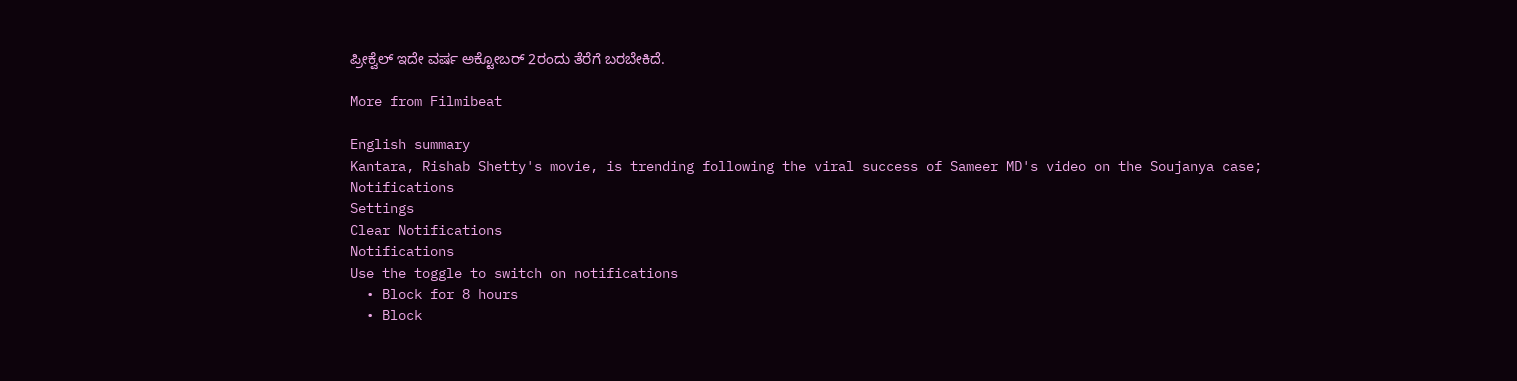ಪ್ರೀಕ್ವೆಲ್ ಇದೇ ವರ್ಷ ಅಕ್ಟೋಬರ್ 2ರಂದು ತೆರೆಗೆ ಬರಬೇಕಿದೆ.

More from Filmibeat

English summary
Kantara, Rishab Shetty's movie, is trending following the viral success of Sameer MD's video on the Soujanya case;
Notifications
Settings
Clear Notifications
Notifications
Use the toggle to switch on notifications
  • Block for 8 hours
  • Block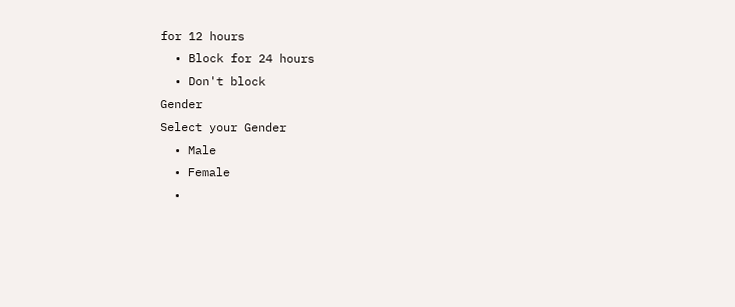for 12 hours
  • Block for 24 hours
  • Don't block
Gender
Select your Gender
  • Male
  • Female
  •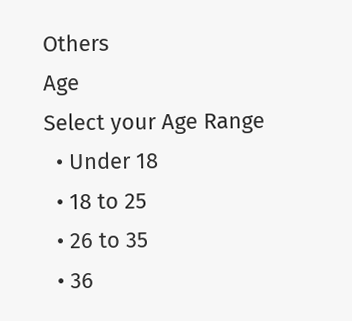Others
Age
Select your Age Range
  • Under 18
  • 18 to 25
  • 26 to 35
  • 36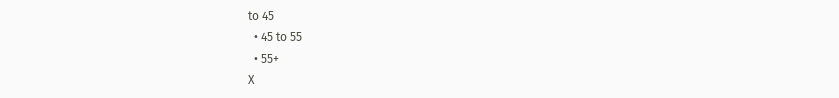to 45
  • 45 to 55
  • 55+
X